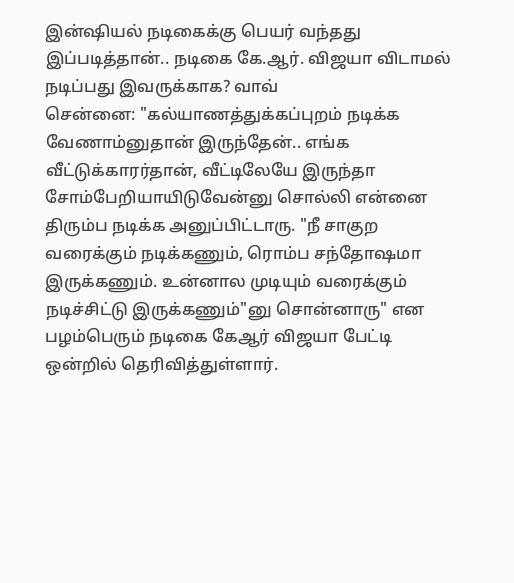இன்ஷியல் நடிகைக்கு பெயர் வந்தது இப்படித்தான்.. நடிகை கே.ஆர். விஜயா விடாமல் நடிப்பது இவருக்காக? வாவ்
சென்னை: "கல்யாணத்துக்கப்புறம் நடிக்க வேணாம்னுதான் இருந்தேன்.. எங்க வீட்டுக்காரர்தான், வீட்டிலேயே இருந்தா சோம்பேறியாயிடுவேன்னு சொல்லி என்னை திரும்ப நடிக்க அனுப்பிட்டாரு. "நீ சாகுற வரைக்கும் நடிக்கணும், ரொம்ப சந்தோஷமா இருக்கணும். உன்னால முடியும் வரைக்கும் நடிச்சிட்டு இருக்கணும்"னு சொன்னாரு" என பழம்பெரும் நடிகை கேஆர் விஜயா பேட்டி ஒன்றில் தெரிவித்துள்ளார்.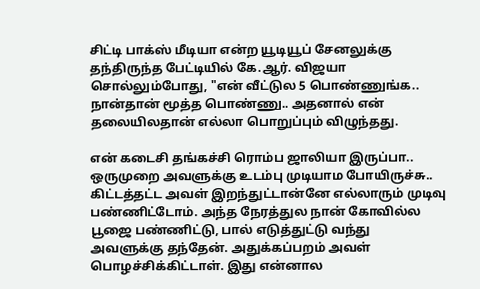சிட்டி பாக்ஸ் மீடியா என்ற யூடியூப் சேனலுக்கு தந்திருந்த பேட்டியில் கே.ஆர். விஜயா சொல்லும்போது, "என் வீட்டுல 5 பொண்ணுங்க.. நான்தான் மூத்த பொண்ணு.. அதனால் என் தலையிலதான் எல்லா பொறுப்பும் விழுந்தது.

என் கடைசி தங்கச்சி ரொம்ப ஜாலியா இருப்பா.. ஒருமுறை அவளுக்கு உடம்பு முடியாம போயிருச்சு.. கிட்டத்தட்ட அவள் இறந்துட்டான்னே எல்லாரும் முடிவு பண்ணிட்டோம். அந்த நேரத்துல நான் கோவில்ல பூஜை பண்ணிட்டு, பால் எடுத்துட்டு வந்து அவளுக்கு தந்தேன். அதுக்கப்பறம் அவள் பொழச்சிக்கிட்டாள். இது என்னால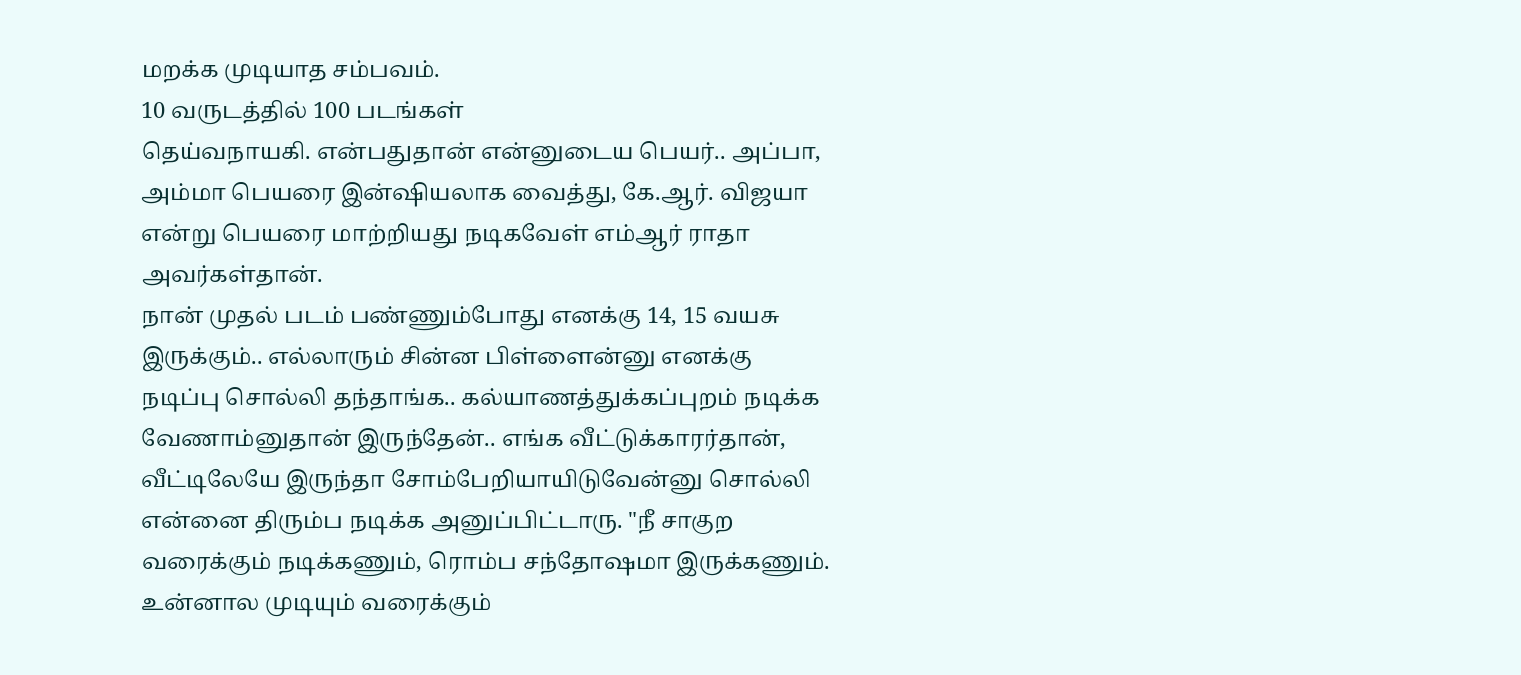மறக்க முடியாத சம்பவம்.
10 வருடத்தில் 100 படங்கள்
தெய்வநாயகி. என்பதுதான் என்னுடைய பெயர்.. அப்பா, அம்மா பெயரை இன்ஷியலாக வைத்து, கே.ஆர். விஜயா என்று பெயரை மாற்றியது நடிகவேள் எம்ஆர் ராதா அவர்கள்தான்.
நான் முதல் படம் பண்ணும்போது எனக்கு 14, 15 வயசு இருக்கும்.. எல்லாரும் சின்ன பிள்ளைன்னு எனக்கு நடிப்பு சொல்லி தந்தாங்க.. கல்யாணத்துக்கப்புறம் நடிக்க வேணாம்னுதான் இருந்தேன்.. எங்க வீட்டுக்காரர்தான், வீட்டிலேயே இருந்தா சோம்பேறியாயிடுவேன்னு சொல்லி என்னை திரும்ப நடிக்க அனுப்பிட்டாரு. "நீ சாகுற வரைக்கும் நடிக்கணும், ரொம்ப சந்தோஷமா இருக்கணும். உன்னால முடியும் வரைக்கும்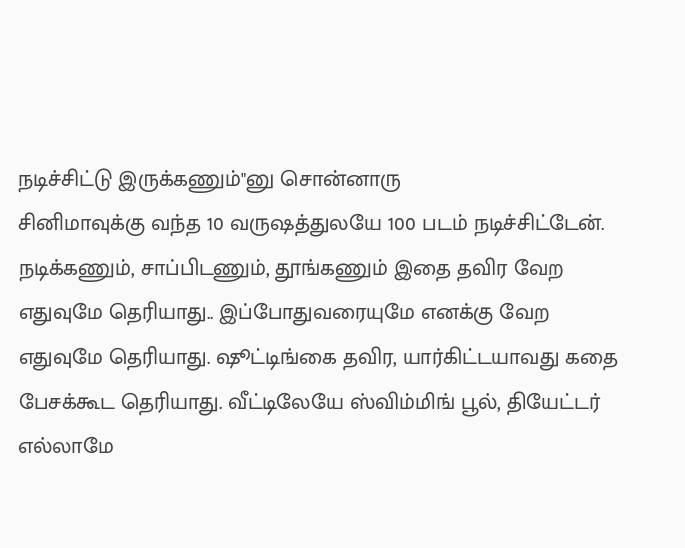நடிச்சிட்டு இருக்கணும்"னு சொன்னாரு
சினிமாவுக்கு வந்த 10 வருஷத்துலயே 100 படம் நடிச்சிட்டேன். நடிக்கணும், சாப்பிடணும், தூங்கணும் இதை தவிர வேற எதுவுமே தெரியாது.. இப்போதுவரையுமே எனக்கு வேற எதுவுமே தெரியாது. ஷூட்டிங்கை தவிர, யார்கிட்டயாவது கதை பேசக்கூட தெரியாது. வீட்டிலேயே ஸ்விம்மிங் பூல், தியேட்டர் எல்லாமே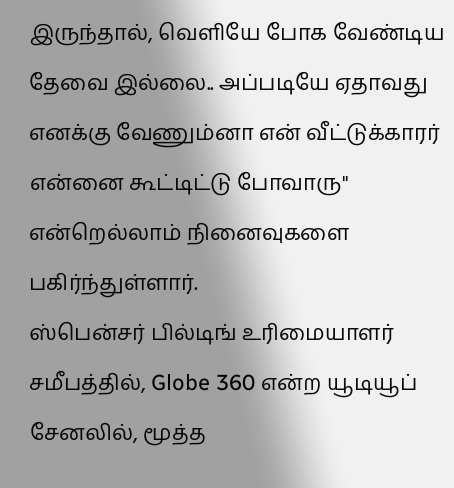இருந்தால், வெளியே போக வேண்டிய தேவை இல்லை.. அப்படியே ஏதாவது எனக்கு வேணும்னா என் வீட்டுக்காரர் என்னை கூட்டிட்டு போவாரு" என்றெல்லாம் நினைவுகளை பகிர்ந்துள்ளார்.
ஸ்பென்சர் பில்டிங் உரிமையாளர்
சமீபத்தில், Globe 360 என்ற யூடியூப் சேனலில், மூத்த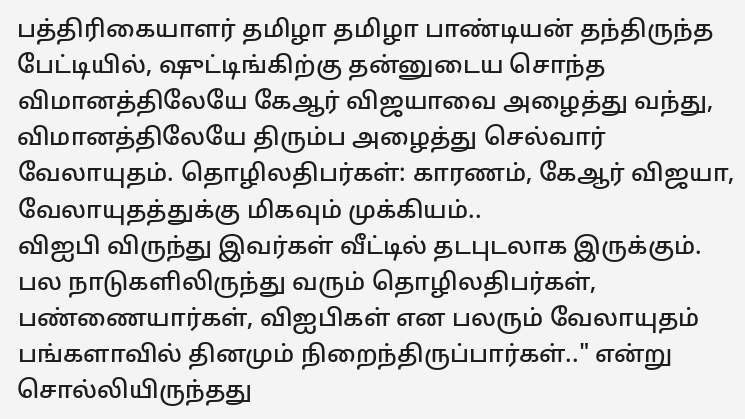பத்திரிகையாளர் தமிழா தமிழா பாண்டியன் தந்திருந்த பேட்டியில், ஷுட்டிங்கிற்கு தன்னுடைய சொந்த விமானத்திலேயே கேஆர் விஜயாவை அழைத்து வந்து, விமானத்திலேயே திரும்ப அழைத்து செல்வார் வேலாயுதம். தொழிலதிபர்கள்: காரணம், கேஆர் விஜயா, வேலாயுதத்துக்கு மிகவும் முக்கியம்..
விஐபி விருந்து இவர்கள் வீட்டில் தடபுடலாக இருக்கும். பல நாடுகளிலிருந்து வரும் தொழிலதிபர்கள், பண்ணையார்கள், விஐபிகள் என பலரும் வேலாயுதம் பங்களாவில் தினமும் நிறைந்திருப்பார்கள்.." என்று சொல்லியிருந்தது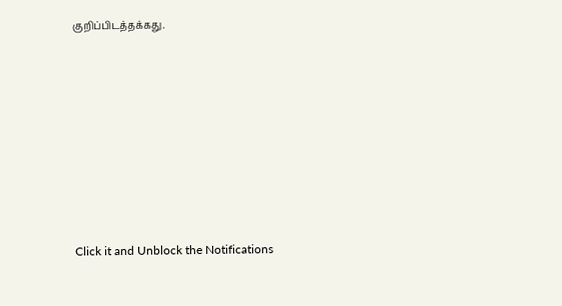குறிப்பிடத்தக்கது.












Click it and Unblock the Notifications